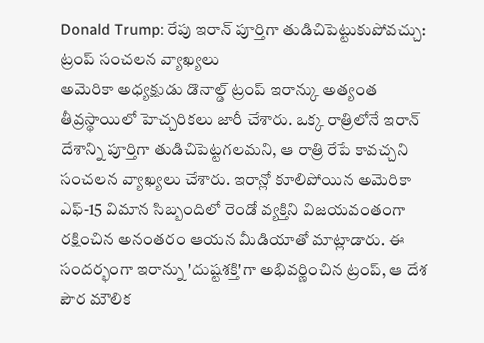Donald Trump: రేపు ఇరాన్ పూర్తిగా తుడిచిపెట్టుకుపోవచ్చు: ట్రంప్ సంచలన వ్యాఖ్యలు
అమెరికా అధ్యక్షుడు డొనాల్డ్ ట్రంప్ ఇరాన్కు అత్యంత తీవ్రస్థాయిలో హెచ్చరికలు జారీ చేశారు. ఒక్క రాత్రిలోనే ఇరాన్ దేశాన్ని పూర్తిగా తుడిచిపెట్టగలమని, ఆ రాత్రి రేపే కావచ్చని సంచలన వ్యాఖ్యలు చేశారు. ఇరాన్లో కూలిపోయిన అమెరికా ఎఫ్-15 విమాన సిబ్బందిలో రెండో వ్యక్తిని విజయవంతంగా రక్షించిన అనంతరం ఆయన మీడియాతో మాట్లాడారు. ఈ సందర్భంగా ఇరాన్ను 'దుష్టశక్తి'గా అభివర్ణించిన ట్రంప్, ఆ దేశ పౌర మౌలిక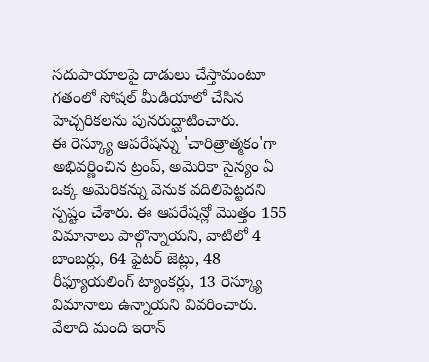సదుపాయాలపై దాడులు చేస్తామంటూ గతంలో సోషల్ మీడియాలో చేసిన హెచ్చరికలను పునరుద్ఘాటించారు.
ఈ రెస్క్యూ ఆపరేషన్ను 'చారిత్రాత్మకం'గా అభివర్ణించిన ట్రంప్, అమెరికా సైన్యం ఏ ఒక్క అమెరికన్ను వెనుక వదిలిపెట్టదని స్పష్టం చేశారు. ఈ ఆపరేషన్లో మొత్తం 155 విమానాలు పాల్గొన్నాయని, వాటిలో 4 బాంబర్లు, 64 ఫైటర్ జెట్లు, 48 రీఫ్యూయలింగ్ ట్యాంకర్లు, 13 రెస్క్యూ విమానాలు ఉన్నాయని వివరించారు. వేలాది మంది ఇరాన్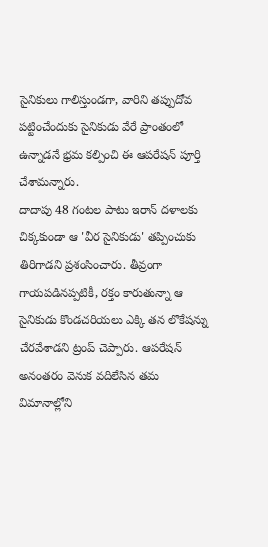సైనికులు గాలిస్తుండగా, వారిని తప్పుదోవ పట్టించేందుకు సైనికుడు వేరే ప్రాంతంలో ఉన్నాడనే భ్రమ కల్పించి ఈ ఆపరేషన్ పూర్తి చేశామన్నారు.
దాదాపు 48 గంటల పాటు ఇరాన్ దళాలకు చిక్కకుండా ఆ 'వీర సైనికుడు' తప్పించుకు తిరిగాడని ప్రశంసించారు. తీవ్రంగా గాయపడినప్పటికీ, రక్తం కారుతున్నా ఆ సైనికుడు కొండచరియలు ఎక్కి తన లొకేషన్ను చేరవేశాడని ట్రంప్ చెప్పారు. ఆపరేషన్ అనంతరం వెనుక వదిలేసిన తమ విమానాల్లోని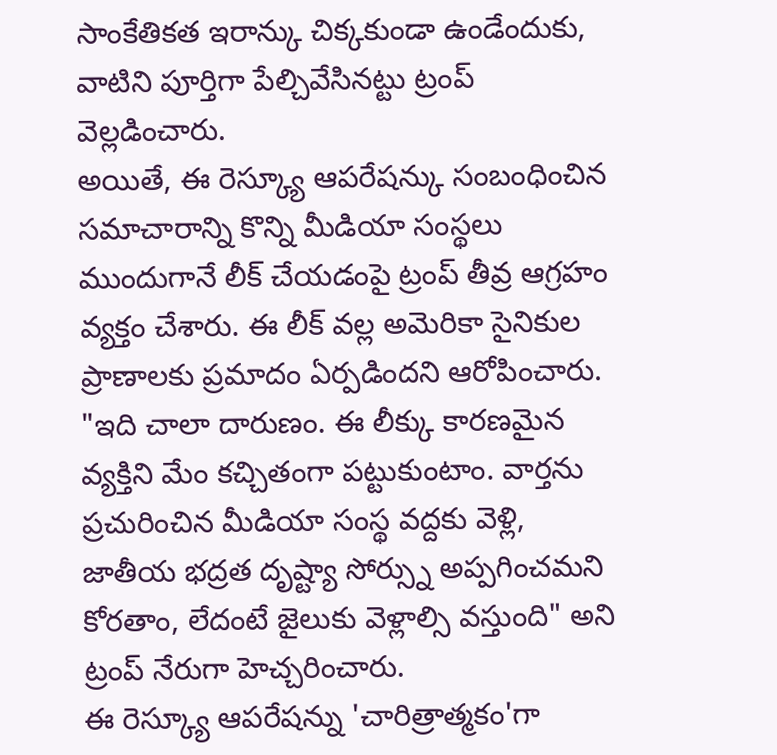సాంకేతికత ఇరాన్కు చిక్కకుండా ఉండేందుకు, వాటిని పూర్తిగా పేల్చివేసినట్టు ట్రంప్ వెల్లడించారు.
అయితే, ఈ రెస్క్యూ ఆపరేషన్కు సంబంధించిన సమాచారాన్ని కొన్ని మీడియా సంస్థలు ముందుగానే లీక్ చేయడంపై ట్రంప్ తీవ్ర ఆగ్రహం వ్యక్తం చేశారు. ఈ లీక్ వల్ల అమెరికా సైనికుల ప్రాణాలకు ప్రమాదం ఏర్పడిందని ఆరోపించారు.
"ఇది చాలా దారుణం. ఈ లీక్కు కారణమైన వ్యక్తిని మేం కచ్చితంగా పట్టుకుంటాం. వార్తను ప్రచురించిన మీడియా సంస్థ వద్దకు వెళ్లి, జాతీయ భద్రత దృష్ట్యా సోర్స్ను అప్పగించమని కోరతాం, లేదంటే జైలుకు వెళ్లాల్సి వస్తుంది" అని ట్రంప్ నేరుగా హెచ్చరించారు.
ఈ రెస్క్యూ ఆపరేషన్ను 'చారిత్రాత్మకం'గా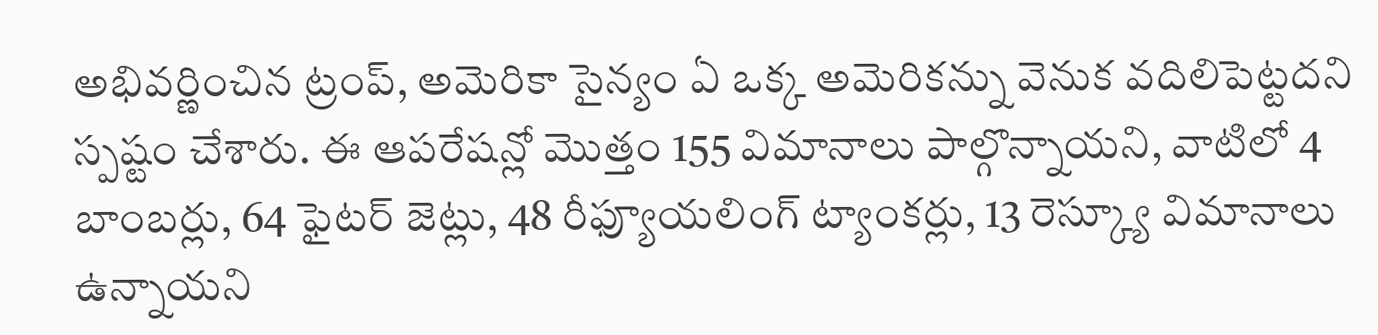అభివర్ణించిన ట్రంప్, అమెరికా సైన్యం ఏ ఒక్క అమెరికన్ను వెనుక వదిలిపెట్టదని స్పష్టం చేశారు. ఈ ఆపరేషన్లో మొత్తం 155 విమానాలు పాల్గొన్నాయని, వాటిలో 4 బాంబర్లు, 64 ఫైటర్ జెట్లు, 48 రీఫ్యూయలింగ్ ట్యాంకర్లు, 13 రెస్క్యూ విమానాలు ఉన్నాయని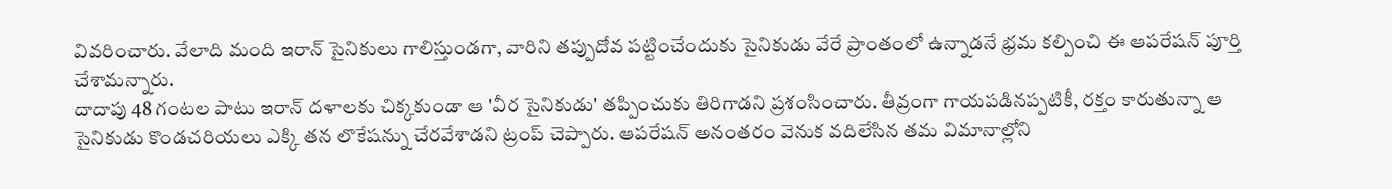వివరించారు. వేలాది మంది ఇరాన్ సైనికులు గాలిస్తుండగా, వారిని తప్పుదోవ పట్టించేందుకు సైనికుడు వేరే ప్రాంతంలో ఉన్నాడనే భ్రమ కల్పించి ఈ ఆపరేషన్ పూర్తి చేశామన్నారు.
దాదాపు 48 గంటల పాటు ఇరాన్ దళాలకు చిక్కకుండా ఆ 'వీర సైనికుడు' తప్పించుకు తిరిగాడని ప్రశంసించారు. తీవ్రంగా గాయపడినప్పటికీ, రక్తం కారుతున్నా ఆ సైనికుడు కొండచరియలు ఎక్కి తన లొకేషన్ను చేరవేశాడని ట్రంప్ చెప్పారు. ఆపరేషన్ అనంతరం వెనుక వదిలేసిన తమ విమానాల్లోని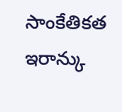సాంకేతికత ఇరాన్కు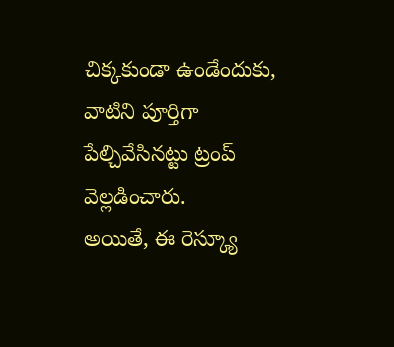చిక్కకుండా ఉండేందుకు, వాటిని పూర్తిగా పేల్చివేసినట్టు ట్రంప్ వెల్లడించారు.
అయితే, ఈ రెస్క్యూ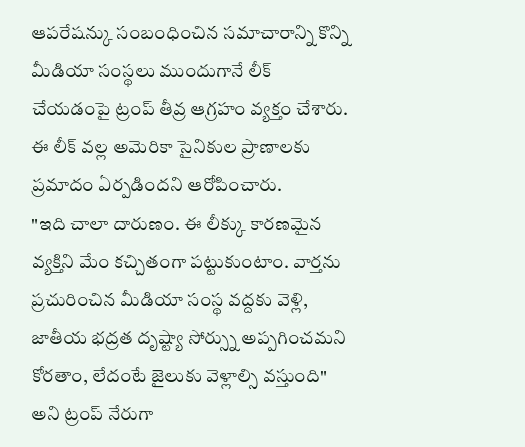ఆపరేషన్కు సంబంధించిన సమాచారాన్ని కొన్ని మీడియా సంస్థలు ముందుగానే లీక్ చేయడంపై ట్రంప్ తీవ్ర ఆగ్రహం వ్యక్తం చేశారు. ఈ లీక్ వల్ల అమెరికా సైనికుల ప్రాణాలకు ప్రమాదం ఏర్పడిందని ఆరోపించారు.
"ఇది చాలా దారుణం. ఈ లీక్కు కారణమైన వ్యక్తిని మేం కచ్చితంగా పట్టుకుంటాం. వార్తను ప్రచురించిన మీడియా సంస్థ వద్దకు వెళ్లి, జాతీయ భద్రత దృష్ట్యా సోర్స్ను అప్పగించమని కోరతాం, లేదంటే జైలుకు వెళ్లాల్సి వస్తుంది" అని ట్రంప్ నేరుగా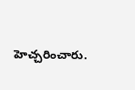హెచ్చరించారు.